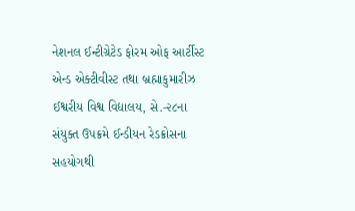નેશનલ ઈન્ટીગ્રેટેડ ફોરમ ઓફ આર્ટીસ્ટ એન્ડ એક્ટીવીસ્ટ તથા બ્રહ્માકુમારીઝ ઈશ્વરીય વિશ્વ વિદ્યાલય, સે.-૨૮ના સંયુક્ત ઉપક્રમે ઈન્ડીયન રેડક્રોસના સહયોગથી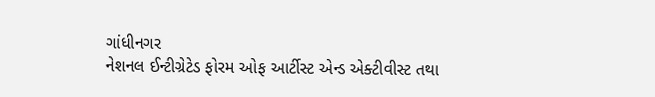ગાંધીનગર
નેશનલ ઈન્ટીગ્રેટેડ ફોરમ ઓફ આર્ટીસ્ટ એન્ડ એક્ટીવીસ્ટ તથા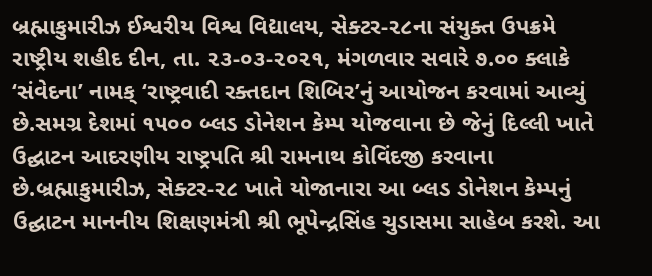બ્રહ્માકુમારીઝ ઈશ્વરીય વિશ્વ વિદ્યાલય, સેક્ટર-૨૮ના સંયુક્ત ઉપક્રમે રાષ્ટ્રીય શહીદ દીન, તા. ૨૩-૦૩-૨૦૨૧, મંગળવાર સવારે ૭.૦૦ ક્લાકે ‘સંવેદના’ નામક્ ‘રાષ્ટ્રવાદી રક્તદાન શિબિર’નું આયોજન કરવામાં આવ્યું છે.સમગ્ર દેશમાં ૧૫૦૦ બ્લડ ડોનેશન કેમ્પ યોજવાના છે જેનું દિલ્લી ખાતે ઉદ્ઘાટન આદરણીય રાષ્ટ્રપતિ શ્રી રામનાથ કોવિંદજી કરવાના છે.બ્રહ્માકુમારીઝ, સેક્ટર-૨૮ ખાતે યોજાનારા આ બ્લડ ડોનેશન કેમ્પનું ઉદ્ઘાટન માનનીય શિક્ષણમંત્રી શ્રી ભૂપેન્દ્રસિંહ ચુડાસમા સાહેબ કરશે. આ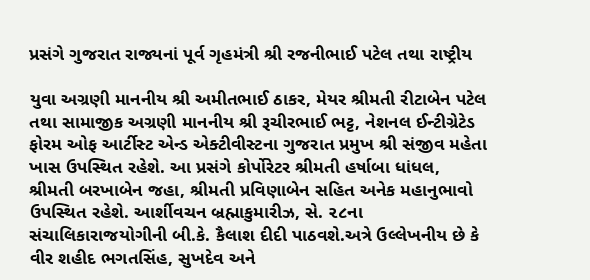પ્રસંગે ગુજરાત રાજ્યનાં પૂર્વ ગૃહમંત્રી શ્રી રજનીભાઈ પટેલ તથા રાષ્ટ્રીય

યુવા અગ્રણી માનનીય શ્રી અમીતભાઈ ઠાકર, મેયર શ્રીમતી રીટાબેન પટેલ તથા સામાજીક અગ્રણી માનનીય શ્રી રૂચીરભાઈ ભટ્ટ, નેશનલ ઈન્ટીગ્રેટેડ ફોરમ ઓફ આર્ટીસ્ટ એન્ડ એક્ટીવીસ્ટના ગુજરાત પ્રમુખ શ્રી સંજીવ મહેતા ખાસ ઉપસ્થિત રહેશે. આ પ્રસંગે કોર્પોરેટર શ્રીમતી હર્ષાબા ધાંધલ, શ્રીમતી બરખાબેન જહા, શ્રીમતી પ્રવિણાબેન સહિત અનેક મહાનુભાવો ઉપસ્થિત રહેશે. આર્શીવચન બ્રહ્માકુમારીઝ, સે. ૨૮ના સંચાલિકારાજયોગીની બી.કે. કૈલાશ દીદી પાઠવશે.અત્રે ઉલ્લેખનીય છે કે વીર શહીદ ભગતસિંહ, સુખદેવ અને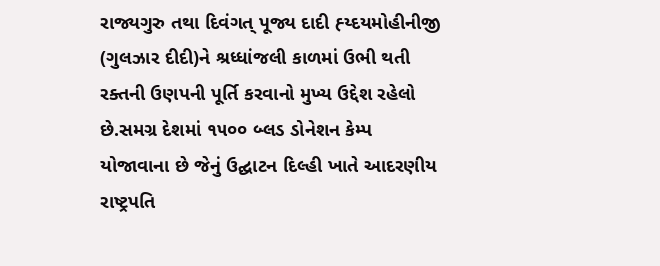રાજ્યગુરુ તથા દિવંગત્ પૂજ્ય દાદી હ્ય્દયમોહીનીજી (ગુલઝાર દીદી)ને શ્રધ્ધાંજલી કાળમાં ઉભી થતી રક્તની ઉણપની પૂર્તિ કરવાનો મુખ્ય ઉદ્દેશ રહેલો છે.સમગ્ર દેશમાં ૧૫૦૦ બ્લડ ડોનેશન કેમ્પ યોજાવાના છે જેનું ઉદ્ઘાટન દિલ્હી ખાતે આદરણીય રાષ્ટ્રપતિ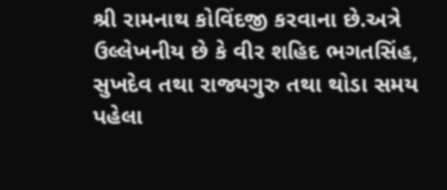શ્રી રામનાથ કોવિંદજી કરવાના છે.અત્રે ઉલ્લેખનીય છે કે વીર શહિદ ભગતસિંહ, સુખદેવ તથા રાજ્યગુરુ તથા થોડા સમય પહેલા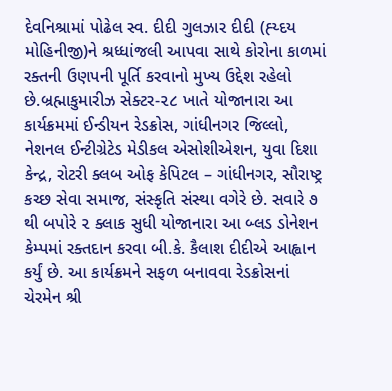દેવનિશ્રામાં પોઢેલ સ્વ. દીદી ગુલઝાર દીદી (હ્ય્દય મોહિનીજી)ને શ્રધ્ધાંજલી આપવા સાથે કોરોના કાળમાં રક્તની ઉણપની પૂર્તિ કરવાનો મુખ્ય ઉદ્દેશ રહેલો છે.બ્રહ્માકુમારીઝ સેક્ટર-૨૮ ખાતે યોજાનારા આ કાર્યક્રમમાં ઈન્ડીયન રેડક્રોસ, ગાંધીનગર જિલ્લો, નેશનલ ઈન્ટીગ્રેટેડ મેડીકલ એસોશીએશન, યુવા દિશા કેન્દ્ર, રોટરી ક્લબ ઓફ કેપિટલ – ગાંધીનગર, સૌરાષ્ટ્ર કચ્છ સેવા સમાજ, સંસ્કૃતિ સંસ્થા વગેરે છે. સવારે ૭ થી બપોરે ૨ ક્લાક સુધી યોજાનારા આ બ્લડ ડોનેશન કેમ્પમાં રક્તદાન કરવા બી.કે. કૈલાશ દીદીએ આહ્વાન કર્યું છે. આ કાર્યક્રમને સફળ બનાવવા રેડક્રોસનાં ચેરમેન શ્રી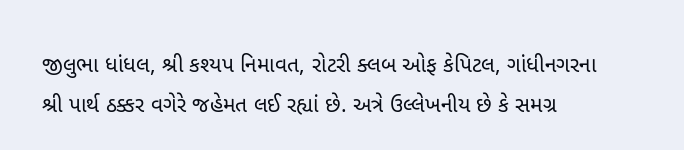જીલુભા ધાંધલ, શ્રી કશ્યપ નિમાવત, રોટરી ક્લબ ઓફ કેપિટલ, ગાંધીનગરના શ્રી પાર્થ ઠક્કર વગેરે જહેમત લઈ રહ્યાં છે. અત્રે ઉલ્લેખનીય છે કે સમગ્ર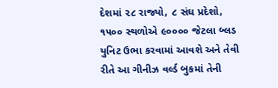દેશમાં ૨૮ રાજ્યો, ૮ સંઘ પ્રદેશો, ૧૫૦૦ સ્થળોએ ૯૦૦૦૦ જેટલા બ્લડ યુનિટ ઉભા કરવામાં આવશે અને તેવી રીતે આ ગીનીઝ વર્લ્ડ બુકમાં તેની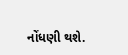નોંધણી થશે.